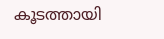കൂടത്തായി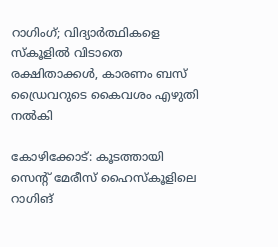റാഗിംഗ്; വിദ്യാര്‍ത്ഥികളെ സ്‌കൂളില്‍ വിടാതെ രക്ഷിതാക്കള്‍, കാരണം ബസ് ഡ്രൈവറുടെ കൈവശം എഴുതി നല്‍കി

കോഴിക്കോട്: കൂടത്തായി സെന്റ് മേരീസ് ഹൈസ്‌കൂളിലെ റാഗിങ്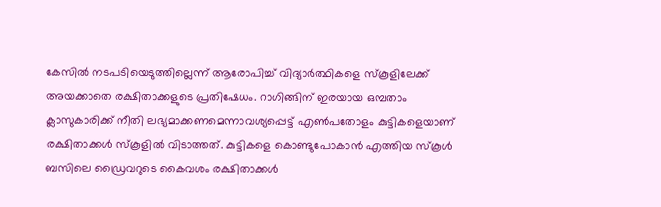കേസില്‍ നടപടിയെടുത്തില്ലെന്ന് ആരോപിച്ച് വിദ്യാര്‍ത്ഥികളെ സ്‌കൂളിലേക്ക് അയക്കാതെ രക്ഷിതാക്കളുടെ പ്രതിഷേധം. റാഗിങ്ങിന് ഇരയായ ഒമ്പതാം ക്ലാസുകാരിക്ക് നീതി ലഭ്യമാക്കണമെന്നാവശ്യപ്പെട്ട് എണ്‍പതോളം കുട്ടികളെയാണ് രക്ഷിതാക്കള്‍ സ്‌കൂളില്‍ വിടാത്തത്. കുട്ടികളെ കൊണ്ടുപോകാന്‍ എത്തിയ സ്‌കൂള്‍ ബസിലെ ഡ്രൈവറുടെ കൈവശം രക്ഷിതാക്കള്‍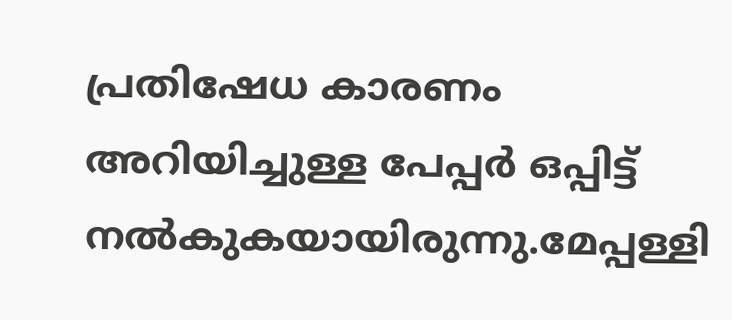പ്രതിഷേധ കാരണം അറിയിച്ചുള്ള പേപ്പര്‍ ഒപ്പിട്ട് നല്‍കുകയായിരുന്നു.മേപ്പള്ളി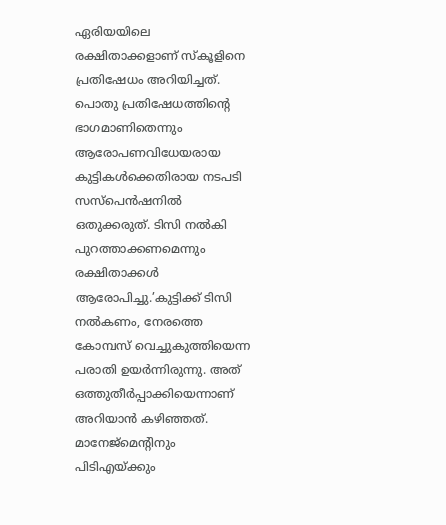ഏരിയയിലെ രക്ഷിതാക്കളാണ് സ്‌കൂളിനെ പ്രതിഷേധം അറിയിച്ചത്. പൊതു പ്രതിഷേധത്തിന്റെ ഭാഗമാണിതെന്നും ആരോപണവിധേയരായ കുട്ടികള്‍ക്കെതിരായ നടപടി സസ്‌പെന്‍ഷനില്‍ ഒതുക്കരുത്. ടിസി നല്‍കി പുറത്താക്കണമെന്നും രക്ഷിതാക്കള്‍ ആരോപിച്ചു.’കുട്ടിക്ക് ടിസി നല്‍കണം, നേരത്തെ കോമ്പസ് വെച്ചുകുത്തിയെന്ന പരാതി ഉയര്‍ന്നിരുന്നു. അത് ഒത്തുതീര്‍പ്പാക്കിയെന്നാണ് അറിയാന്‍ കഴിഞ്ഞത്. മാനേജ്‌മെന്റിനും പിടിഎയ്ക്കും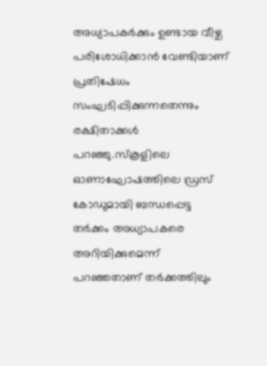അധ്യാപകര്‍ക്കും ഉണ്ടായ വീഴ്ച പരിശോധിക്കാന്‍ വേണ്ടിയാണ് പ്രതിഷേധം സംഘടിപ്പിക്കുന്നതെന്നും രക്ഷിതാക്കള്‍ പറഞ്ഞു.സ്‌കൂളിലെ ഓണാഘോഷത്തിലെ ഡ്രസ് കോഡുമായി ബന്ധപ്പെട്ട തര്‍ക്കം അധ്യാപകരെ അറിയിക്കുമെന്ന് പറഞ്ഞതാണ് തര്‍ക്കത്തിലും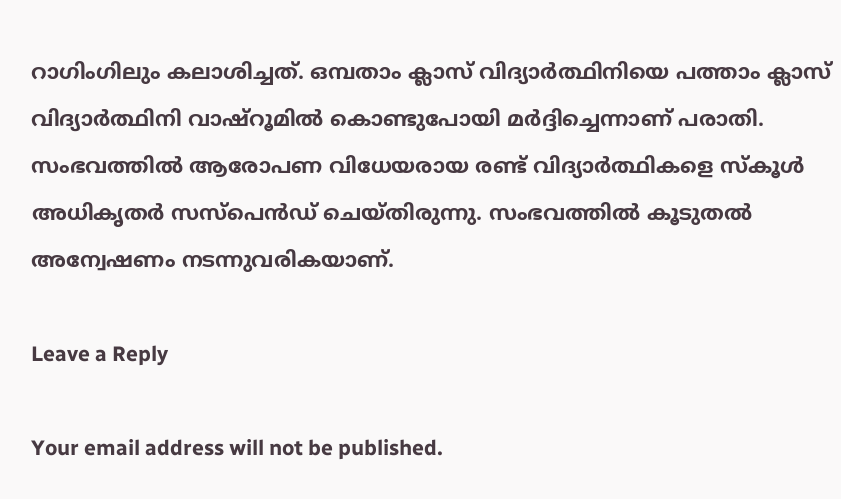റാഗിംഗിലും കലാശിച്ചത്. ഒമ്പതാം ക്ലാസ് വിദ്യാര്‍ത്ഥിനിയെ പത്താം ക്ലാസ് വിദ്യാര്‍ത്ഥിനി വാഷ്‌റൂമില്‍ കൊണ്ടുപോയി മര്‍ദ്ദിച്ചെന്നാണ് പരാതി. സംഭവത്തില്‍ ആരോപണ വിധേയരായ രണ്ട് വിദ്യാര്‍ത്ഥികളെ സ്‌കൂള്‍ അധികൃതര്‍ സസ്‌പെന്‍ഡ് ചെയ്തിരുന്നു. സംഭവത്തില്‍ കൂടുതല്‍ അന്വേഷണം നടന്നുവരികയാണ്.

Leave a Reply

Your email address will not be published.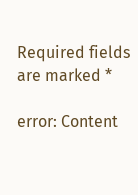Required fields are marked *

error: Content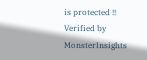is protected !!
Verified by MonsterInsights